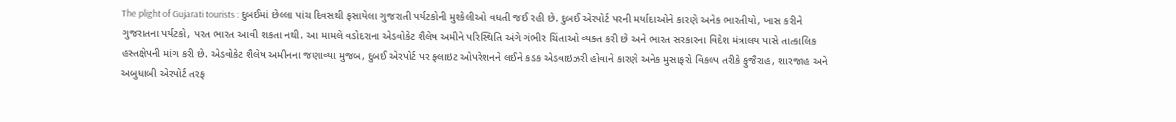The plight of Gujarati tourists : દુબઈમાં છેલ્લા પાંચ દિવસથી ફસાયેલા ગુજરાતી પર્યટકોની મુશ્કેલીઓ વધતી જઈ રહી છે. દુબઈ એરપોર્ટ પરની મર્યાદાઓને કારણે અનેક ભારતીયો, ખાસ કરીને ગુજરાતના પર્યટકો, પરત ભારત આવી શકતા નથી. આ મામલે વડોદરાના એડવોકેટ શૈલેષ અમીને પરિસ્થિતિ અંગે ગંભીર ચિંતાઓ વ્યક્ત કરી છે અને ભારત સરકારના વિદેશ મંત્રાલય પાસે તાત્કાલિક હસ્તક્ષેપની માંગ કરી છે. એડવોકેટ શૈલેષ અમીનના જણાવ્યા મુજબ, દુબઈ એરપોર્ટ પર ફ્લાઇટ ઓપરેશનને લઈને કડક એડવાઇઝરી હોવાને કારણે અનેક મુસાફરો વિકલ્પ તરીકે ફુજૈરાહ, શારજાહ અને અબુધાબી એરપોર્ટ તરફ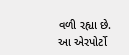વળી રહ્યા છે. આ એરપોર્ટો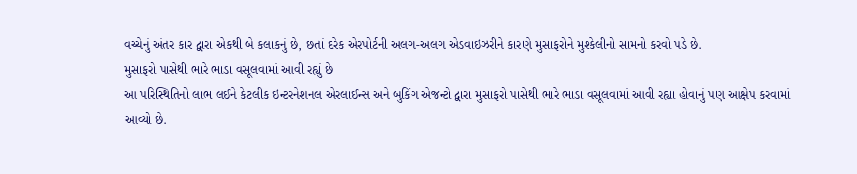વચ્ચેનું અંતર કાર દ્વારા એકથી બે કલાકનું છે, છતાં દરેક એરપોર્ટની અલગ-અલગ એડવાઇઝરીને કારણે મુસાફરોને મુશ્કેલીનો સામનો કરવો પડે છે.
મુસાફરો પાસેથી ભારે ભાડા વસૂલવામાં આવી રહ્યું છે
આ પરિસ્થિતિનો લાભ લઈને કેટલીક ઇન્ટરનેશનલ એરલાઈન્સ અને બુકિંગ એજન્ટો દ્વારા મુસાફરો પાસેથી ભારે ભાડા વસૂલવામાં આવી રહ્યા હોવાનું પણ આક્ષેપ કરવામાં આવ્યો છે.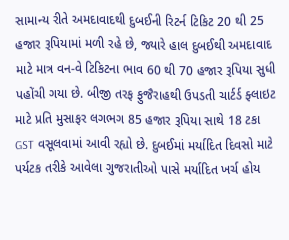સામાન્ય રીતે અમદાવાદથી દુબઈની રિટર્ન ટિકિટ 20 થી 25 હજાર રૂપિયામાં મળી રહે છે, જ્યારે હાલ દુબઈથી અમદાવાદ માટે માત્ર વન-વે ટિકિટના ભાવ 60 થી 70 હજાર રૂપિયા સુધી પહોંચી ગયા છે. બીજી તરફ ફુજૈરાહથી ઉપડતી ચાર્ટર્ડ ફ્લાઇટ માટે પ્રતિ મુસાફર લગભગ 85 હજાર રૂપિયા સાથે 18 ટકા GST વસૂલવામાં આવી રહ્યો છે. દુબઈમાં મર્યાદિત દિવસો માટે પર્યટક તરીકે આવેલા ગુજરાતીઓ પાસે મર્યાદિત ખર્ચ હોય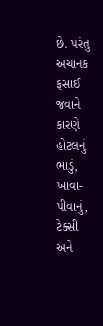છે. પરંતુ અચાનક ફસાઈ જવાને કારણે હોટલનું ભાડું, ખાવા-પીવાનું, ટેક્સી અને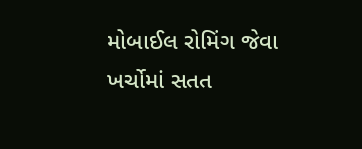મોબાઈલ રોમિંગ જેવા ખર્ચોમાં સતત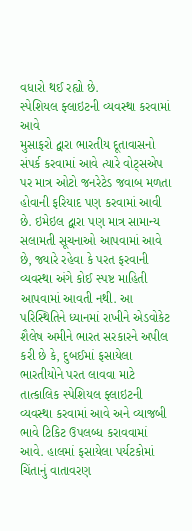વધારો થઈ રહ્યો છે.
સ્પેશિયલ ફ્લાઇટની વ્યવસ્થા કરવામાં આવે
મુસાફરો દ્વારા ભારતીય દૂતાવાસનો સંપર્ક કરવામાં આવે ત્યારે વોટ્સએપ પર માત્ર ઓટો જનરેટેડ જવાબ મળતા હોવાની ફરિયાદ પણ કરવામાં આવી છે. ઇમેઇલ દ્વારા પણ માત્ર સામાન્ય સલામતી સૂચનાઓ આપવામાં આવે છે, જ્યારે રહેવા કે પરત ફરવાની વ્યવસ્થા અંગે કોઈ સ્પષ્ટ માહિતી આપવામાં આવતી નથી. આ પરિસ્થિતિને ધ્યાનમાં રાખીને એડવોકેટ શૈલેષ અમીને ભારત સરકારને અપીલ કરી છે કે, દુબઈમાં ફસાયેલા ભારતીયોને પરત લાવવા માટે તાત્કાલિક સ્પેશિયલ ફ્લાઇટની વ્યવસ્થા કરવામાં આવે અને વ્યાજબી ભાવે ટિકિટ ઉપલબ્ધ કરાવવામાં આવે. હાલમાં ફસાયેલા પર્યટકોમાં ચિંતાનું વાતાવરણ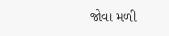જોવા મળી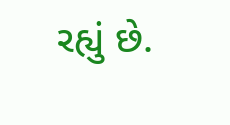રહ્યું છે.